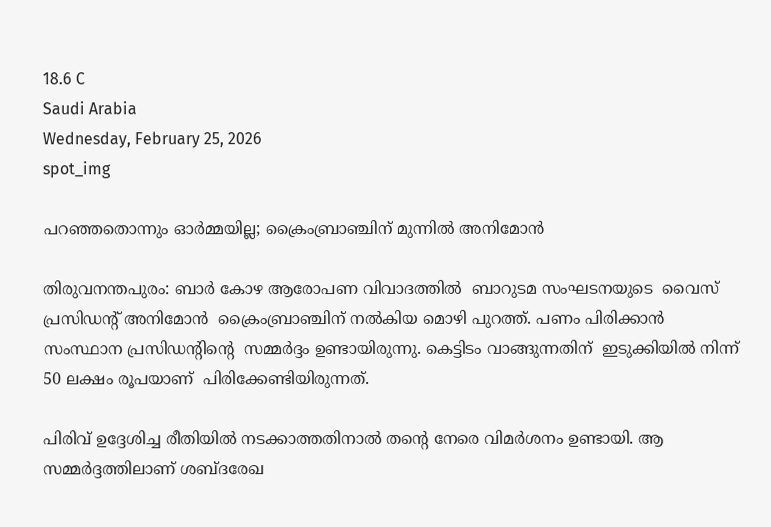18.6 C
Saudi Arabia
Wednesday, February 25, 2026
spot_img

പറഞ്ഞതൊന്നും ഓർമ്മയില്ല; ക്രൈംബ്രാഞ്ചിന് മുന്നിൽ അനിമോൻ

തിരുവനന്തപുരം: ബാര്‍ കോഴ ആരോപണ വിവാദത്തിൽ  ബാറുടമ സംഘടനയുടെ  വൈസ് പ്രസിഡന്‍റ് അനിമോൻ  ക്രൈംബ്രാഞ്ചിന് നൽകിയ മൊഴി പുറത്ത്. പണം പിരിക്കാന്‍ സംസ്ഥാന പ്രസിഡന്റിന്റെ  സമ്മര്‍ദ്ദം ഉണ്ടായിരുന്നു. കെട്ടിടം വാങ്ങുന്നതിന്  ഇടുക്കിയില്‍ നിന്ന് 50 ലക്ഷം രൂപയാണ്  പിരിക്കേണ്ടിയിരുന്നത്.

പിരിവ് ഉദ്ദേശിച്ച രീതിയിൽ നടക്കാത്തതിനാൽ തന്‍റെ നേരെ വിമർശനം ഉണ്ടായി. ആ സമ്മർദ്ദത്തിലാണ് ശബ്ദരേഖ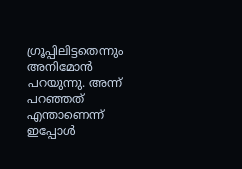ഗ്രൂപ്പിലിട്ടതെന്നും അനിമോൻ പറയുന്നു. അന്ന്  പറഞ്ഞത് എന്താണെന്ന്   ഇപ്പോൾ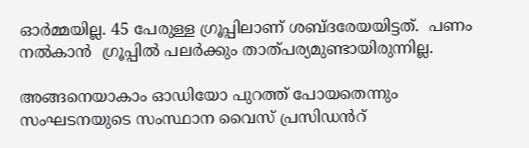ഓർമ്മയില്ല. 45 പേരുള്ള ഗ്രൂപ്പിലാണ് ശബ്ദരേയയിട്ടത്.  പണം നൽകാൻ  ഗ്രൂപ്പിൽ പലർക്കും താത്പര്യമുണ്ടായിരുന്നില്ല.

അങ്ങനെയാകാം ഓഡിയോ പുറത്ത് പോയതെന്നും സംഘടനയുടെ സംസ്ഥാന വൈസ് പ്രസിഡൻറ്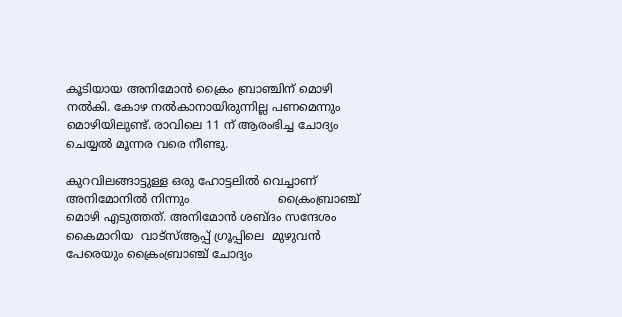കൂടിയായ അനിമോൻ ക്രൈം ബ്രാഞ്ചിന് മൊഴി നൽകി. കോഴ നല്‍കാനായിരുന്നില്ല പണമെന്നും മൊഴിയിലുണ്ട്. രാവിലെ 11 ന് ആരംഭിച്ച ചോദ്യം ചെയ്യല്‍ മൂന്നര വരെ നീണ്ടു.

കുറവിലങ്ങാട്ടുള്ള ഒരു ഹോട്ടലിൽ വെച്ചാണ്  അനിമോനിൽ നിന്നും                        ക്രൈംബ്രാഞ്ച് മൊഴി എടുത്തത്. അനിമോന്‍ ശബ്ദം സന്ദേശം കൈമാറിയ  വാട്‌സ്ആപ്പ് ഗ്രൂപ്പിലെ  മുഴുവൻ പേരെയും ക്രൈംബ്രാഞ്ച് ചോദ്യം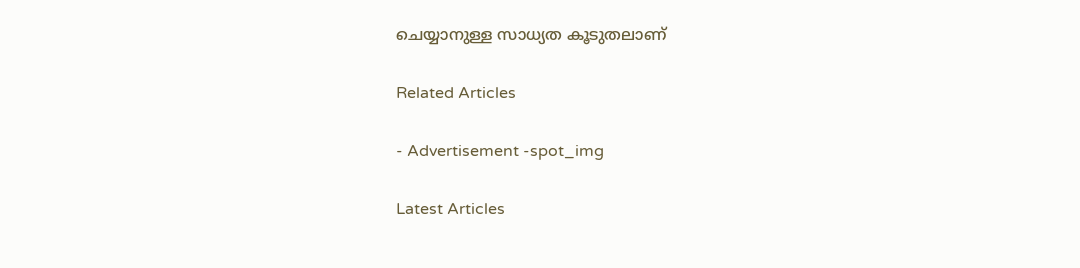ചെയ്യാനുള്ള സാധ്യത കൂടുതലാണ്

Related Articles

- Advertisement -spot_img

Latest Articles